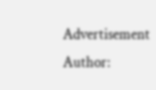Advertisement
Author: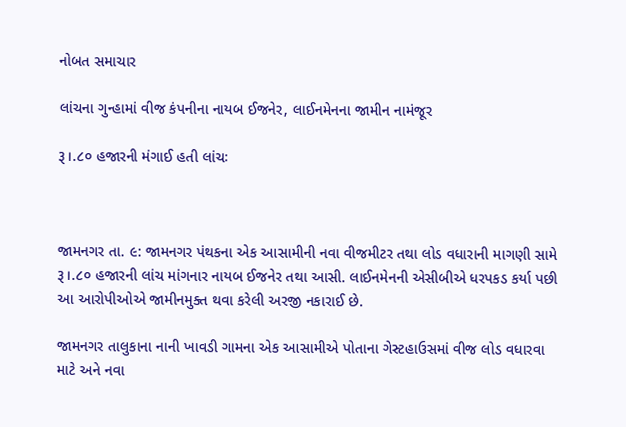નોબત સમાચાર

લાંચના ગુન્હામાં વીજ કંપનીના નાયબ ઈજનેર, લાઈનમેનના જામીન નામંજૂર

રૂ।.૮૦ હજારની મંગાઈ હતી લાંચઃ



જામનગર તા. ૯: જામનગર પંથકના એક આસામીની નવા વીજમીટર તથા લોડ વધારાની માગણી સામે રૂ।.૮૦ હજારની લાંચ માંગનાર નાયબ ઈજનેર તથા આસી. લાઈનમેનની એસીબીએ ધરપકડ કર્યા પછી આ આરોપીઓએ જામીનમુક્ત થવા કરેલી અરજી નકારાઈ છે.

જામનગર તાલુકાના નાની ખાવડી ગામના એક આસામીએ પોતાના ગેસ્ટહાઉસમાં વીજ લોડ વધારવા માટે અને નવા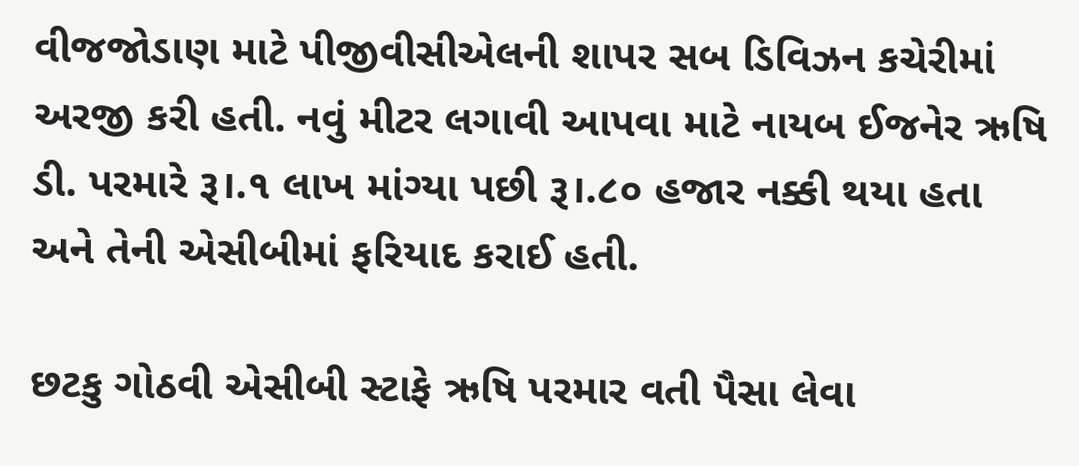વીજજોડાણ માટે પીજીવીસીએલની શાપર સબ ડિવિઝન કચેરીમાં અરજી કરી હતી. નવું મીટર લગાવી આપવા માટે નાયબ ઈજનેર ઋષિ ડી. પરમારે રૂ।.૧ લાખ માંગ્યા પછી રૂ।.૮૦ હજાર નક્કી થયા હતા અને તેની એસીબીમાં ફરિયાદ કરાઈ હતી.

છટકુ ગોઠવી એસીબી સ્ટાફે ઋષિ પરમાર વતી પૈસા લેવા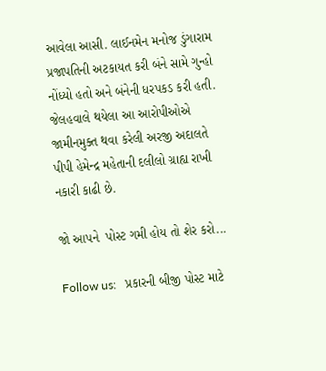આવેલા આસી. લાઈનમેન મનોજ ડુંગારામ પ્રજાપતિની અટકાયત કરી બંને સામે ગુન્હો નોંધ્યો હતો અને બંનેની ધરપકડ કરી હતી. જેલહવાલે થયેલા આ આરોપીઓએ જામીનમુક્ત થવા કરેલી અરજી અદાલતે પીપી હેમેન્દ્ર મહેતાની દલીલો ગ્રાહ્ય રાખી નકારી કાઢી છે.

જો આપને  પોસ્ટ ગમી હોય તો શેર કરો...

Follow us:   પ્રકારની બીજી પોસ્ટ માટે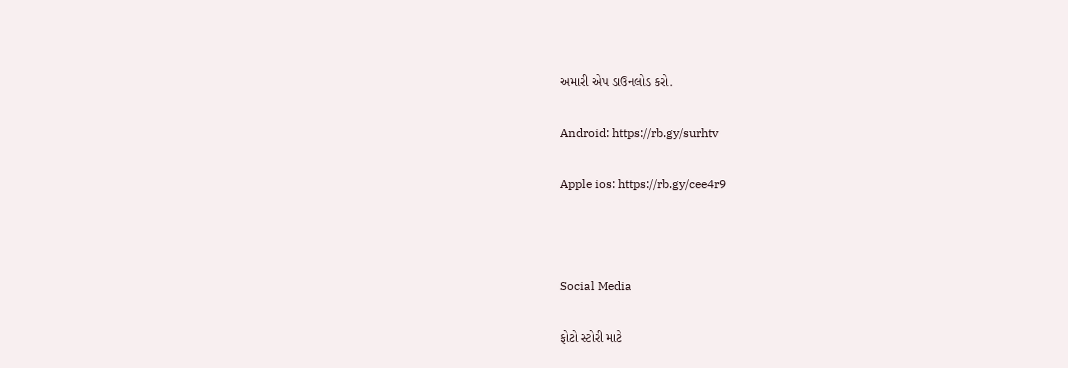અમારી એપ ડાઉનલોડ કરો.

Android: https://rb.gy/surhtv

Apple ios: https://rb.gy/cee4r9



Social Media

ફોટો સ્ટોરી માટે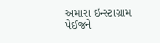અમારા ઇન્સ્ટાગ્રામ પેઈજને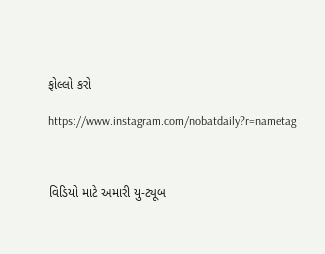ફોલ્લો કરો

https://www.instagram.com/nobatdaily?r=nametag



વિડિયો માટે અમારી યુ-ટ્યૂબ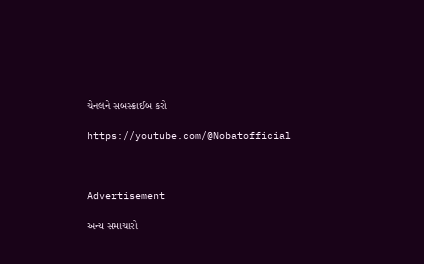ચેનલને સબસ્ક્રાઈબ કરો

https://youtube.com/@Nobatofficial



Advertisement

અન્ય સમાચારો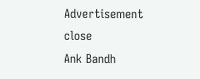Advertisement
close
Ank Bandh